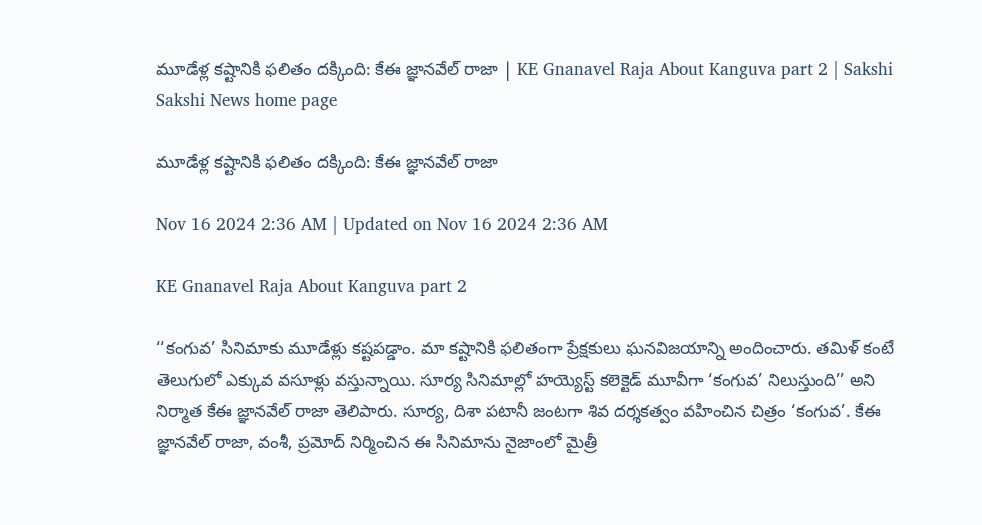మూడేళ్ల కష్టానికి ఫలితం దక్కింది: కేఈ జ్ఞానవేల్‌ రాజా | KE Gnanavel Raja About Kanguva part 2 | Sakshi
Sakshi News home page

మూడేళ్ల కష్టానికి ఫలితం దక్కింది: కేఈ జ్ఞానవేల్‌ రాజా

Nov 16 2024 2:36 AM | Updated on Nov 16 2024 2:36 AM

KE Gnanavel Raja About Kanguva part 2

‘‘కంగువ’ సినిమాకు మూడేళ్లు కష్టపడ్డాం. మా కష్టానికి ఫలితంగా ప్రేక్షకులు ఘనవిజయాన్ని అందించారు. తమిళ్‌ కంటే తెలుగులో ఎక్కువ వసూళ్లు వస్తున్నాయి. సూర్య సినిమాల్లో హయ్యెస్ట్‌ కలెక్టెడ్‌ మూవీగా ‘కంగువ’ నిలుస్తుంది’’ అని నిర్మాత కేఈ జ్ఞానవేల్‌ రాజా తెలిపారు. సూర్య, దిశా పటానీ జంటగా శివ దర్శకత్వం వహించిన చిత్రం ‘కంగువ’. కేఈ జ్ఞానవేల్‌ రాజా, వంశీ, ప్రమోద్‌ నిర్మించిన ఈ సినిమాను నైజాంలో మైత్రీ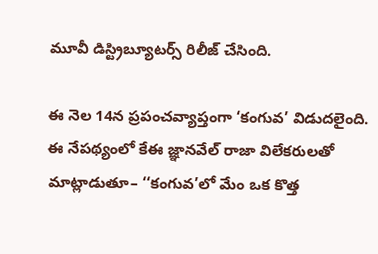మూవీ డిస్ట్రిబ్యూటర్స్‌ రిలీజ్‌ చేసింది.

ఈ నెల 14న ప్రపంచవ్యాప్తంగా ‘కంగువ’ విడుదలైంది. ఈ నేపథ్యంలో కేఈ జ్ఞానవేల్‌ రాజా విలేకరులతో మాట్లాడుతూ– ‘‘కంగువ’లో మేం ఒక కొత్త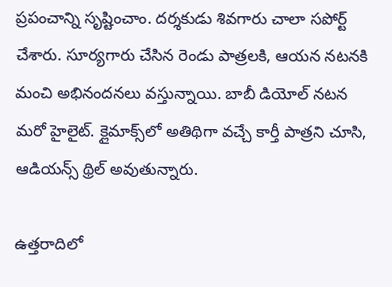ప్రపంచాన్ని సృష్టించాం. దర్శకుడు శివగారు చాలా సపోర్ట్‌ చేశారు. సూర్యగారు చేసిన రెండు పాత్రలకి, ఆయన నటనకి మంచి అభినందనలు వస్తున్నాయి. బాబీ డియోల్‌ నటన మరో హైలైట్‌. క్లైమాక్స్‌లో అతిథిగా వచ్చే కార్తీ పాత్రని చూసి, ఆడియన్స్‌ థ్రిల్‌ అవుతున్నారు.

ఉత్తరాదిలో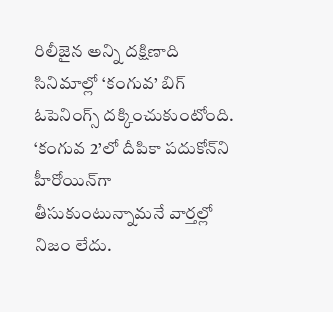రిలీజైన అన్ని దక్షిణాది సినిమాల్లో ‘కంగువ’ బిగ్‌ ఓపెనింగ్స్‌ దక్కించుకుంటోంది. ‘కంగువ 2’లో దీపికా పదుకోన్‌ని హీరోయిన్‌గా తీసుకుంటున్నామనే వార్తల్లో నిజం లేదు.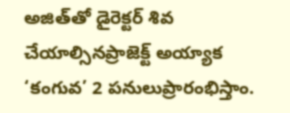అజిత్‌తో డైరెక్టర్‌ శివ చేయాల్సినప్రాజెక్ట్‌ అయ్యాక ‘కంగువ’ 2 పనులుప్రారంభిస్తాం.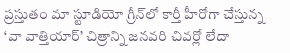ప్రస్తుతం మా స్టూడియో గ్రీన్‌లో కార్తీ హీరోగా చేస్తున్న ‘వా వాత్తియార్‌’ చిత్రాన్ని జనవరి చివర్లో లేదా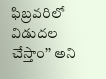ఫిబ్రవరిలో విడుదల చేస్తాం’’ అని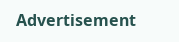Advertisement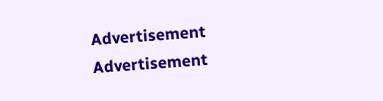Advertisement
Advertisement